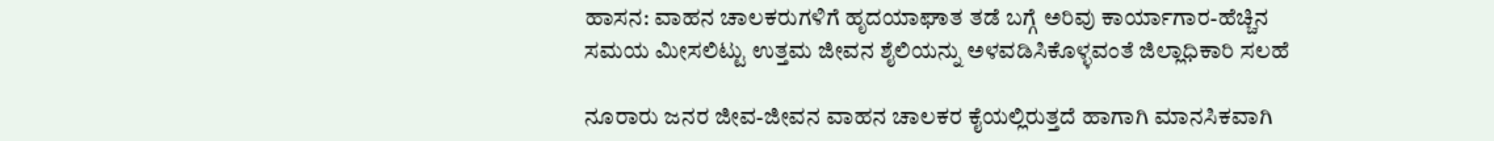ಹಾಸನ: ವಾಹನ ಚಾಲಕರುಗಳಿಗೆ ಹೃದಯಾಘಾತ ತಡೆ ಬಗ್ಗೆ ಅರಿವು ಕಾರ್ಯಾಗಾರ-ಹೆಚ್ಚಿನ ಸಮಯ ಮೀಸಲಿಟ್ಟು ಉತ್ತಮ ಜೀವನ ಶೈಲಿಯನ್ನು ಅಳವಡಿಸಿಕೊಳ್ಳವಂತೆ ಜಿಲ್ಲಾಧಿಕಾರಿ ಸಲಹೆ

ನೂರಾರು ಜನರ ಜೀವ-ಜೀವನ ವಾಹನ ಚಾಲಕರ ಕೈಯಲ್ಲಿರುತ್ತದೆ ಹಾಗಾಗಿ ಮಾನಸಿಕವಾಗಿ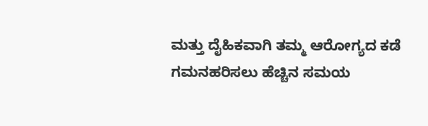ಮತ್ತು ದೈಹಿಕವಾಗಿ ತಮ್ಮ ಆರೋಗ್ಯದ ಕಡೆ ಗಮನಹರಿಸಲು ಹೆಚ್ಚಿನ ಸಮಯ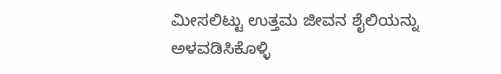ಮೀಸಲಿಟ್ಟು ಉತ್ತಮ ಜೀವನ ಶೈಲಿಯನ್ನು ಅಳವಡಿಸಿಕೊಳ್ಳಿ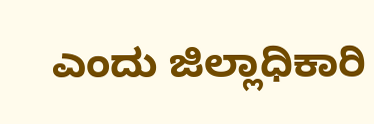ಎಂದು ಜಿಲ್ಲಾಧಿಕಾರಿ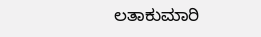ಲತಾಕುಮಾರಿ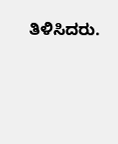ತಿಳಿಸಿದರು.